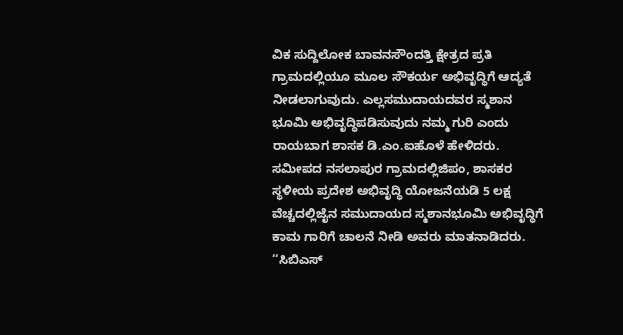ವಿಕ ಸುದ್ದಿಲೋಕ ಬಾವನಸೌಂದತ್ತಿ ಕ್ಷೇತ್ರದ ಪ್ರತಿ ಗ್ರಾಮದಲ್ಲಿಯೂ ಮೂಲ ಸೌಕರ್ಯ ಅಭಿವೃದ್ಧಿಗೆ ಆದ್ಯತೆ ನೀಡಲಾಗುವುದು. ಎಲ್ಲಸಮುದಾಯದವರ ಸ್ಮಶಾನ ಭೂಮಿ ಅಭಿವೃದ್ಧಿಪಡಿಸುವುದು ನಮ್ಮ ಗುರಿ ಎಂದು ರಾಯಬಾಗ ಶಾಸಕ ಡಿ.ಎಂ.ಐಹೊಳೆ ಹೇಳಿದರು. ಸಮೀಪದ ನಸಲಾಪುರ ಗ್ರಾಮದಲ್ಲಿಜಿಪಂ, ಶಾಸಕರ ಸ್ಥಳೀಯ ಪ್ರದೇಶ ಅಭಿವೃದ್ಧಿ ಯೋಜನೆಯಡಿ 5 ಲಕ್ಷ ವೆಚ್ಚದಲ್ಲಿಜೈನ ಸಮುದಾಯದ ಸ್ಮಶಾನಭೂಮಿ ಅಭಿವೃದ್ಧಿಗೆ ಕಾಮ ಗಾರಿಗೆ ಚಾಲನೆ ನೀಡಿ ಅವರು ಮಾತನಾಡಿದರು. ‘‘ಸಿಬಿಎಸ್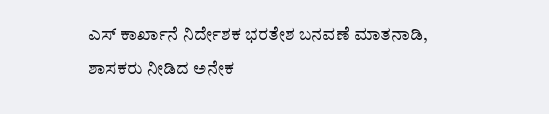ಎಸ್ ಕಾರ್ಖಾನೆ ನಿರ್ದೇಶಕ ಭರತೇಶ ಬನವಣೆ ಮಾತನಾಡಿ, ಶಾಸಕರು ನೀಡಿದ ಅನೇಕ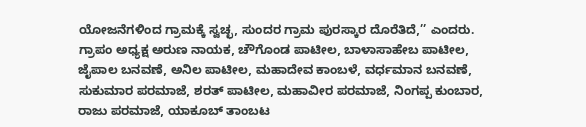ಯೋಜನೆಗಳಿಂದ ಗ್ರಾಮಕ್ಕೆ ಸ್ವಚ್ಛ, ಸುಂದರ ಗ್ರಾಮ ಪುರಸ್ಕಾರ ದೊರೆತಿದೆ,’’ ಎಂದರು. ಗ್ರಾಪಂ ಅಧ್ಯಕ್ಷ ಅರುಣ ನಾಯಕ, ಚೌಗೊಂಡ ಪಾಟೀಲ, ಬಾಳಾಸಾಹೇಬ ಪಾಟೀಲ, ಜೈಪಾಲ ಬನವಣೆ, ಅನಿಲ ಪಾಟೀಲ, ಮಹಾದೇವ ಕಾಂಬಳೆ, ವರ್ಧಮಾನ ಬನವಣೆ, ಸುಕುಮಾರ ಪರಮಾಜೆ, ಶರತ್ ಪಾಟೀಲ, ಮಹಾವೀರ ಪರಮಾಜೆ, ನಿಂಗಪ್ಪ ಕುಂಬಾರ, ರಾಜು ಪರಮಾಜೆ, ಯಾಕೂಬ್ ತಾಂಬಟ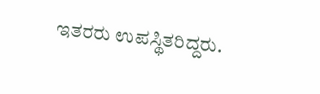ಇತರರು ಉಪಸ್ಥಿತರಿದ್ದರು.